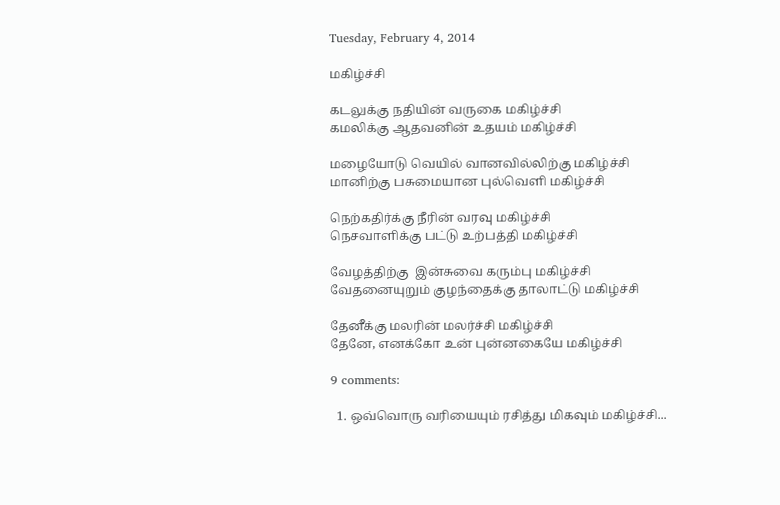Tuesday, February 4, 2014

மகிழ்ச்சி

கடலுக்கு நதியின் வருகை மகிழ்ச்சி
கமலிக்கு ஆதவனின் உதயம் மகிழ்ச்சி

மழையோடு வெயில் வானவில்லிற்கு மகிழ்ச்சி
மானிற்கு பசுமையான புல்வெளி மகிழ்ச்சி

நெற்கதிர்க்கு நீரின் வரவு மகிழ்ச்சி
நெசவாளிக்கு பட்டு உற்பத்தி மகிழ்ச்சி

வேழத்திற்கு  இன்சுவை கரும்பு மகிழ்ச்சி
வேதனையுறும் குழந்தைக்கு தாலாட்டு மகிழ்ச்சி

தேனீக்கு மலரின் மலர்ச்சி மகிழ்ச்சி
தேனே, எனக்கோ உன் புன்னகையே மகிழ்ச்சி

9 comments:

  1. ஒவ்வொரு வரியையும் ரசித்து மிகவும் மகிழ்ச்சி...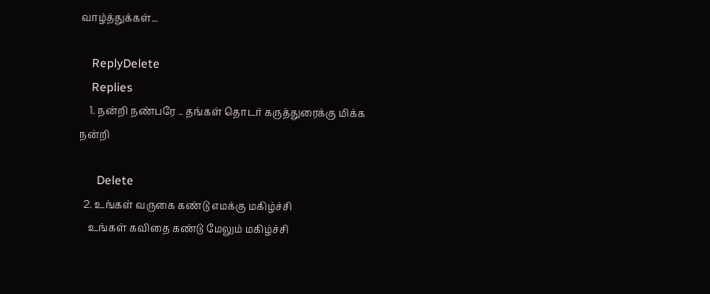வாழ்த்துக்கள்...

    ReplyDelete
    Replies
    1. நன்றி நண்பரே .. தங்கள் தொடர் கருத்துரைக்கு மிக்க நன்றி

      Delete
  2. உங்கள் வருகை கண்டு எமக்கு மகிழ்ச்சி
    உங்கள் கவிதை கண்டு மேலும் மகிழ்ச்சி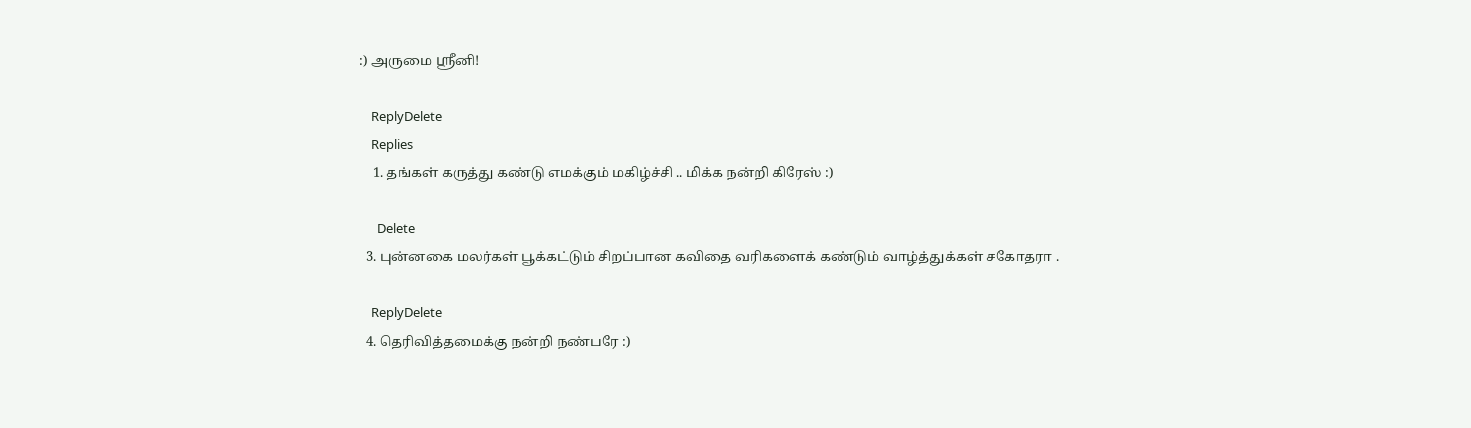:) அருமை ஸ்ரீனி!

    ReplyDelete
    Replies
    1. தங்கள் கருத்து கண்டு எமக்கும் மகிழ்ச்சி .. மிக்க நன்றி கிரேஸ் :)

      Delete
  3. புன்னகை மலர்கள் பூக்கட்டும் சிறப்பான கவிதை வரிகளைக் கண்டும் வாழ்த்துக்கள் சகோதரா .

    ReplyDelete
  4. தெரிவித்தமைக்கு நன்றி நண்பரே :)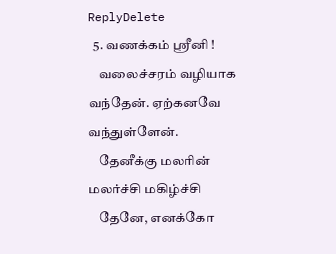ReplyDelete
  5. வணக்கம் ஸ்ரீனி !
    வலைச்சரம் வழியாக வந்தேன். ஏற்கனவே வந்துள்ளேன்.
    தேனீக்கு மலரின் மலர்ச்சி மகிழ்ச்சி
    தேனே, எனக்கோ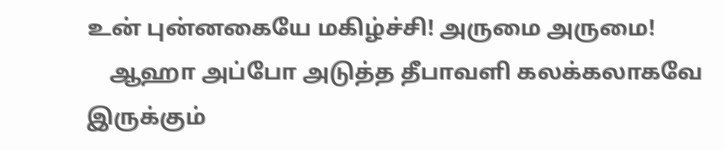உன் புன்னகையே மகிழ்ச்சி! அருமை அருமை!
    ஆஹா அப்போ அடுத்த தீபாவளி கலக்கலாகவே இருக்கும்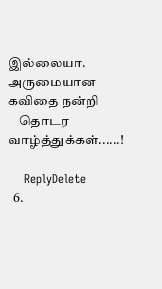இல்லையா. அருமையான கவிதை நன்றி
    தொடர வாழ்த்துக்கள்......!

    ReplyDelete
  6.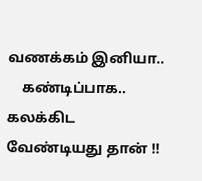வணக்கம் இனியா..
    கண்டிப்பாக.. கலக்கிட வேண்டியது தான் !!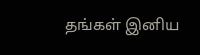தங்கள் இனிய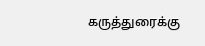கருத்துரைக்கு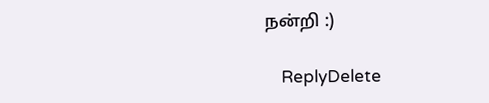நன்றி :)

    ReplyDelete